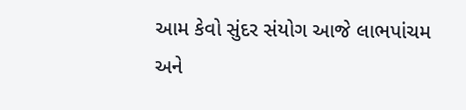આમ કેવો સુંદર સંયોગ આજે લાભપાંચમ અને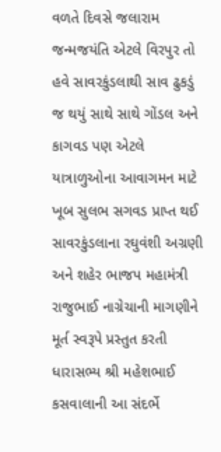વળતે દિવસે જલારામ જન્મજયંતિ એટલે વિરપુર તો હવે સાવરકુંડલાથી સાવ ઢુકડું જ થયું સાથે સાથે ગોંડલ અને કાગવડ પણ એટલે યાત્રાળુઓના આવાગમન માટે ખૂબ સુલભ સગવડ પ્રાપ્ત થઈ સાવરકુંડલાના રઘુવંશી અગ્રણી અને શહેર ભાજપ મહામંત્રી રાજુભાઈ નાગ્રેચાની માગણીને મૂર્ત સ્વરૂપે પ્રસ્તુત કરતી ધારાસભ્ય શ્રી મહેશભાઈ કસવાલાની આ સંદર્ભે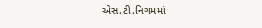એસ.ટી.નિગમમાં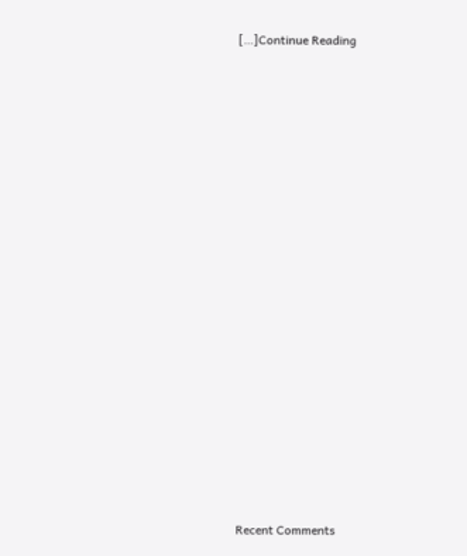[…]Continue Reading


















Recent Comments